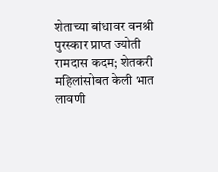शेताच्या बांधावर वनश्री पुरस्कार प्राप्त ज्योती रामदास कदम; शेतकरी महिलांसोबत केली भात लावणी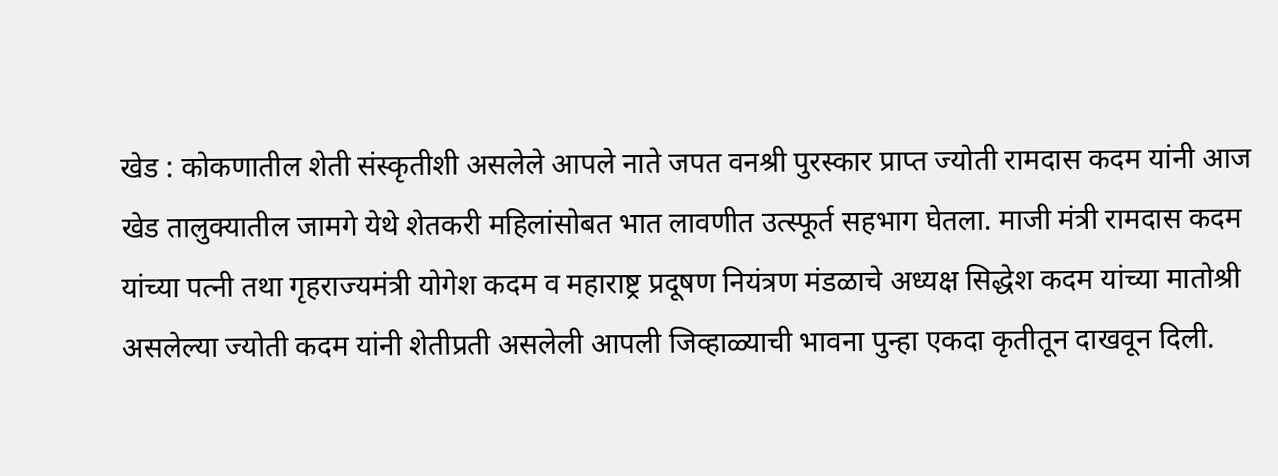खेड : कोकणातील शेती संस्कृतीशी असलेले आपले नाते जपत वनश्री पुरस्कार प्राप्त ज्योती रामदास कदम यांनी आज खेड तालुक्यातील जामगे येथे शेतकरी महिलांसोबत भात लावणीत उत्स्फूर्त सहभाग घेतला. माजी मंत्री रामदास कदम यांच्या पत्नी तथा गृहराज्यमंत्री योगेश कदम व महाराष्ट्र प्रदूषण नियंत्रण मंडळाचे अध्यक्ष सिद्धेश कदम यांच्या मातोश्री असलेल्या ज्योती कदम यांनी शेतीप्रती असलेली आपली जिव्हाळ्याची भावना पुन्हा एकदा कृतीतून दाखवून दिली.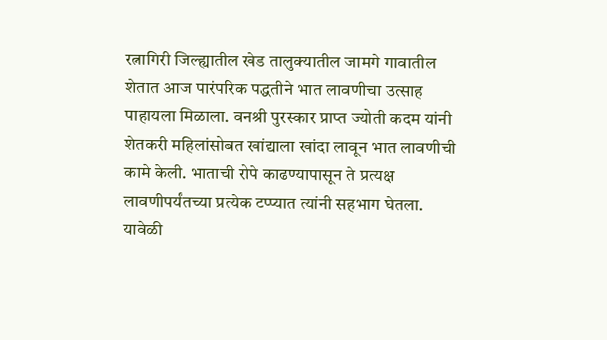रत्नागिरी जिल्ह्यातील खेड तालुक्यातील जामगे गावातील शेतात आज पारंपरिक पद्धतीने भात लावणीचा उत्साह पाहायला मिळाला. वनश्री पुरस्कार प्राप्त ज्योती कदम यांनी शेतकरी महिलांसोबत खांद्याला खांदा लावून भात लावणीची कामे केली. भाताची रोपे काढण्यापासून ते प्रत्यक्ष लावणीपर्यंतच्या प्रत्येक टप्प्यात त्यांनी सहभाग घेतला.
यावेळी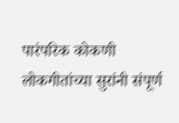पारंपरिक कोकणी लोकगीतांच्या सुरांनी संपूर्ण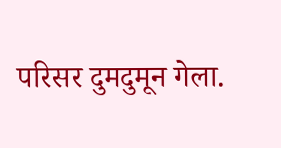परिसर दुमदुमून गेला.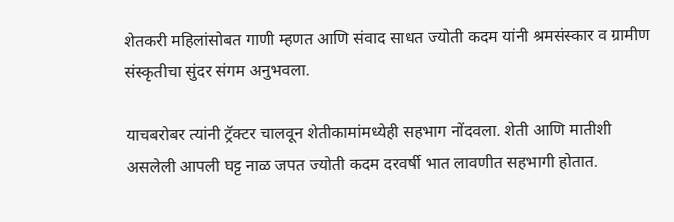शेतकरी महिलांसोबत गाणी म्हणत आणि संवाद साधत ज्योती कदम यांनी श्रमसंस्कार व ग्रामीण संस्कृतीचा सुंदर संगम अनुभवला.

याचबरोबर त्यांनी ट्रॅक्टर चालवून शेतीकामांमध्येही सहभाग नोंदवला. शेती आणि मातीशी असलेली आपली घट्ट नाळ जपत ज्योती कदम दरवर्षी भात लावणीत सहभागी होतात.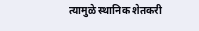त्यामुळे स्थानिक शेतकरी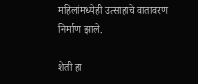महिलांमध्येही उत्साहाचे वातावरण निर्माण झाले.

शेती हा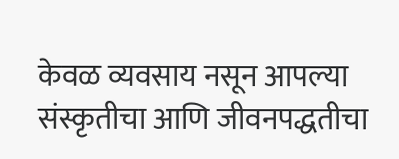केवळ व्यवसाय नसून आपल्या संस्कृतीचा आणि जीवनपद्धतीचा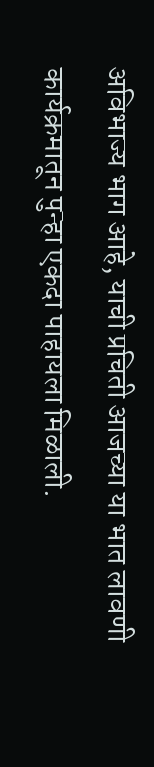अविभाज्य भाग आहे, याची प्रचिती आजच्या या भात लावणी कार्यक्रमातून पुन्हा एकदा पाहायला मिळाली.